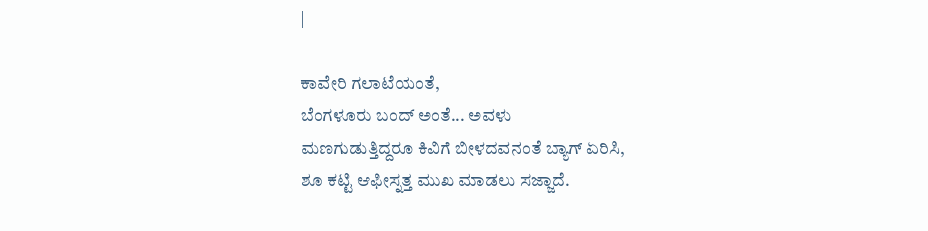|

ಕಾವೇರಿ ಗಲಾಟೆಯಂತೆ,
ಬೆಂಗಳೂರು ಬಂದ್ ಅಂತೆ... ಅವಳು
ಮಣಗುಡುತ್ತಿದ್ದರೂ ಕಿವಿಗೆ ಬೀಳದವನಂತೆ ಬ್ಯಾಗ್ ಏರಿಸಿ,
ಶೂ ಕಟ್ಟಿ ಆಫೀಸ್ನತ್ತ ಮುಖ ಮಾಡಲು ಸಜ್ಜಾದೆ.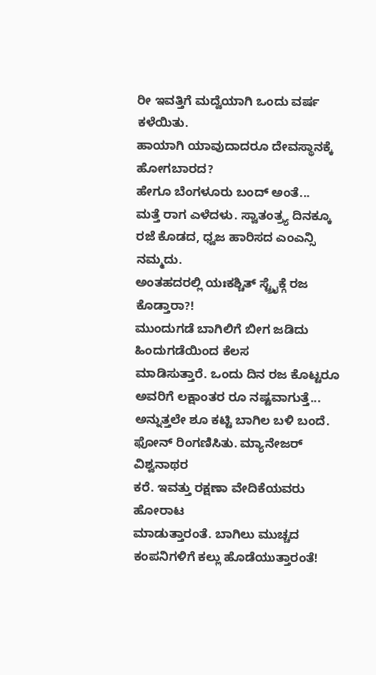ರೀ ಇವತ್ತಿಗೆ ಮದ್ವೆಯಾಗಿ ಒಂದು ವರ್ಷ ಕಳೆಯಿತು.
ಹಾಯಾಗಿ ಯಾವುದಾದರೂ ದೇವಸ್ಥಾನಕ್ಕೆ ಹೋಗಬಾರದ?
ಹೇಗೂ ಬೆಂಗಳೂರು ಬಂದ್ ಅಂತೆ...
ಮತ್ತೆ ರಾಗ ಎಳೆದಳು. ಸ್ವಾತಂತ್ರ್ಯ ದಿನಕ್ಕೂ
ರಜೆ ಕೊಡದ, ಧ್ವಜ ಹಾರಿಸದ ಎಂಎನ್ಸಿ ನಮ್ಮದು.
ಅಂತಹದರಲ್ಲಿ ಯಃಕಶ್ಚಿತ್ ಸ್ಟ್ರೈಕ್ಗೆ ರಜ ಕೊಡ್ತಾರಾ?!
ಮುಂದುಗಡೆ ಬಾಗಿಲಿಗೆ ಬೀಗ ಜಡಿದು ಹಿಂದುಗಡೆಯಿಂದ ಕೆಲಸ
ಮಾಡಿಸುತ್ತಾರೆ. ಒಂದು ದಿನ ರಜ ಕೊಟ್ಟರೂ
ಅವರಿಗೆ ಲಕ್ಷಾಂತರ ರೂ ನಷ್ಟವಾಗುತ್ತೆ...
ಅನ್ನುತ್ತಲೇ ಶೂ ಕಟ್ಟಿ ಬಾಗಿಲ ಬಳಿ ಬಂದೆ.
ಫೋನ್ ರಿಂಗಣಿಸಿತು. ಮ್ಯಾನೇಜರ್ ವಿಶ್ವನಾಥರ
ಕರೆ. ಇವತ್ತು ರಕ್ಷಣಾ ವೇದಿಕೆಯವರು ಹೋರಾಟ
ಮಾಡುತ್ತಾರಂತೆ. ಬಾಗಿಲು ಮುಚ್ಚದ
ಕಂಪನಿಗಳಿಗೆ ಕಲ್ಲು ಹೊಡೆಯುತ್ತಾರಂತೆ!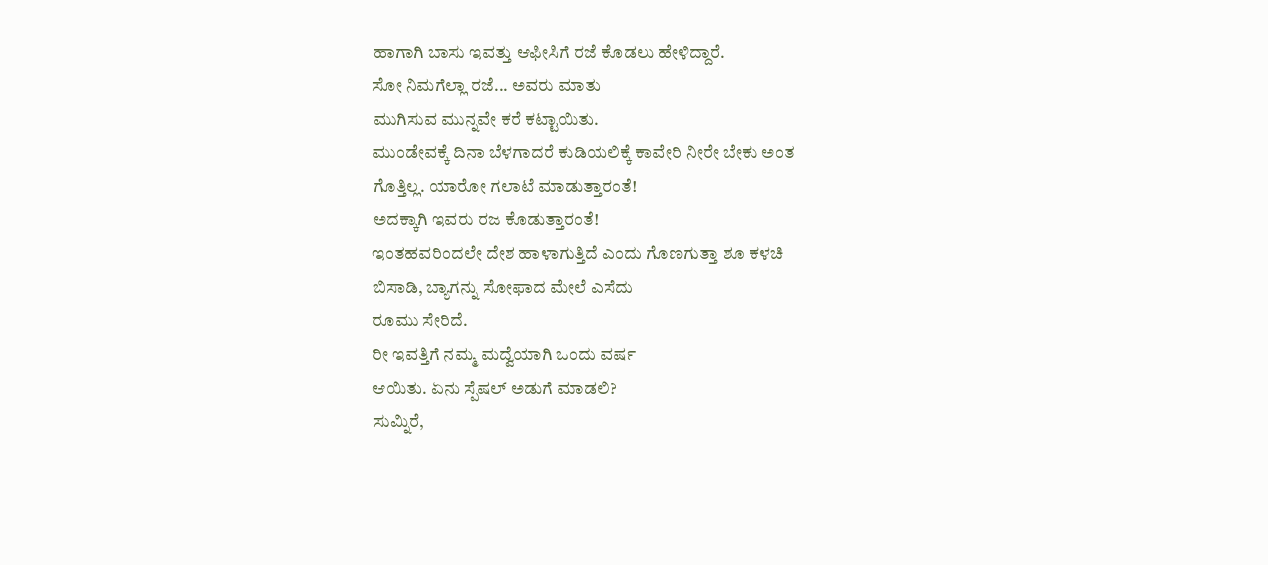ಹಾಗಾಗಿ ಬಾಸು ಇವತ್ತು ಆಫೀಸಿಗೆ ರಜೆ ಕೊಡಲು ಹೇಳಿದ್ದಾರೆ.
ಸೋ ನಿಮಗೆಲ್ಲಾ ರಜೆ... ಅವರು ಮಾತು
ಮುಗಿಸುವ ಮುನ್ನವೇ ಕರೆ ಕಟ್ಟಾಯಿತು.
ಮುಂಡೇವಕ್ಕೆ ದಿನಾ ಬೆಳಗಾದರೆ ಕುಡಿಯಲಿಕ್ಕೆ ಕಾವೇರಿ ನೀರೇ ಬೇಕು ಅಂತ
ಗೊತ್ತಿಲ್ಲ. ಯಾರೋ ಗಲಾಟೆ ಮಾಡುತ್ತಾರಂತೆ!
ಅದಕ್ಕಾಗಿ ಇವರು ರಜ ಕೊಡುತ್ತಾರಂತೆ!
ಇಂತಹವರಿಂದಲೇ ದೇಶ ಹಾಳಾಗುತ್ತಿದೆ ಎಂದು ಗೊಣಗುತ್ತಾ ಶೂ ಕಳಚಿ
ಬಿಸಾಡಿ, ಬ್ಯಾಗನ್ನು ಸೋಫಾದ ಮೇಲೆ ಎಸೆದು
ರೂಮು ಸೇರಿದೆ.
ರೀ ಇವತ್ತಿಗೆ ನಮ್ಮ ಮದ್ವೆಯಾಗಿ ಒಂದು ವರ್ಷ
ಆಯಿತು. ಏನು ಸ್ಪೆಷಲ್ ಅಡುಗೆ ಮಾಡಲಿ?
ಸುಮ್ನಿರೆ,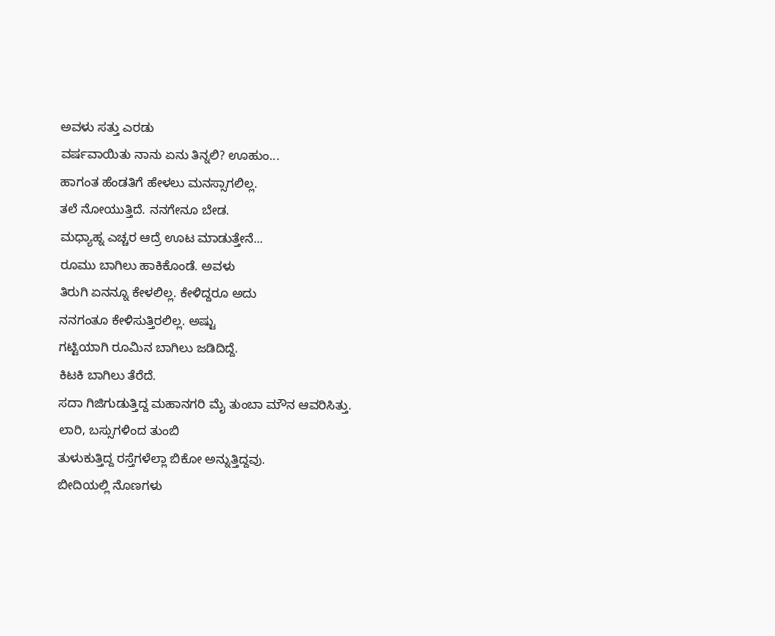ಅವಳು ಸತ್ತು ಎರಡು
ವರ್ಷವಾಯಿತು ನಾನು ಏನು ತಿನ್ನಲಿ? ಊಹುಂ...
ಹಾಗಂತ ಹೆಂಡತಿಗೆ ಹೇಳಲು ಮನಸ್ಸಾಗಲಿಲ್ಲ.
ತಲೆ ನೋಯುತ್ತಿದೆ. ನನಗೇನೂ ಬೇಡ.
ಮಧ್ಯಾಹ್ನ ಎಚ್ಚರ ಆದ್ರೆ ಊಟ ಮಾಡುತ್ತೇನೆ...
ರೂಮು ಬಾಗಿಲು ಹಾಕಿಕೊಂಡೆ. ಅವಳು
ತಿರುಗಿ ಏನನ್ನೂ ಕೇಳಲಿಲ್ಲ. ಕೇಳಿದ್ದರೂ ಅದು
ನನಗಂತೂ ಕೇಳಿಸುತ್ತಿರಲಿಲ್ಲ. ಅಷ್ಟು
ಗಟ್ಟಿಯಾಗಿ ರೂಮಿನ ಬಾಗಿಲು ಜಡಿದಿದ್ದೆ.
ಕಿಟಕಿ ಬಾಗಿಲು ತೆರೆದೆ.
ಸದಾ ಗಿಜಿಗುಡುತ್ತಿದ್ದ ಮಹಾನಗರಿ ಮೈ ತುಂಬಾ ಮೌನ ಆವರಿಸಿತ್ತು.
ಲಾರಿ, ಬಸ್ಸುಗಳಿಂದ ತುಂಬಿ
ತುಳುಕುತ್ತಿದ್ದ ರಸ್ತೆಗಳೆಲ್ಲಾ ಬಿಕೋ ಅನ್ನುತ್ತಿದ್ದವು.
ಬೀದಿಯಲ್ಲಿ ನೊಣಗಳು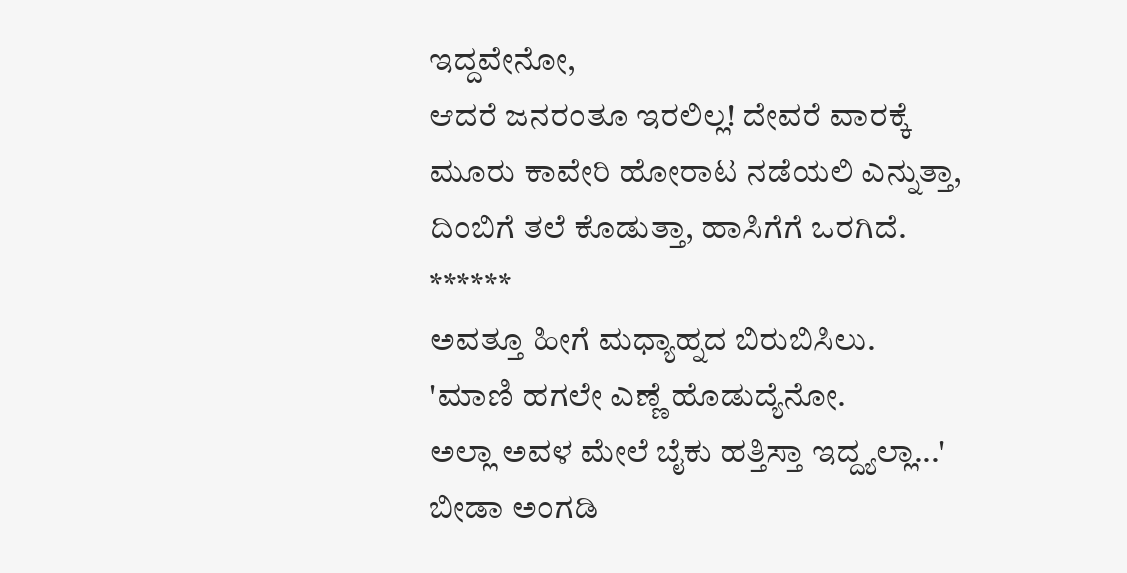ಇದ್ದವೇನೋ,
ಆದರೆ ಜನರಂತೂ ಇರಲಿಲ್ಲ! ದೇವರೆ ವಾರಕ್ಕೆ
ಮೂರು ಕಾವೇರಿ ಹೋರಾಟ ನಡೆಯಲಿ ಎನ್ನುತ್ತಾ,
ದಿಂಬಿಗೆ ತಲೆ ಕೊಡುತ್ತಾ, ಹಾಸಿಗೆಗೆ ಒರಗಿದೆ.
******
ಅವತ್ತೂ ಹೀಗೆ ಮಧ್ಯಾಹ್ನದ ಬಿರುಬಿಸಿಲು.
'ಮಾಣಿ ಹಗಲೇ ಎಣ್ಣೆ ಹೊಡುದ್ಯೆನೋ.
ಅಲ್ಲಾ ಅವಳ ಮೇಲೆ ಬೈಕು ಹತ್ತಿಸ್ತಾ ಇದ್ದ್ಯಲ್ಲಾ...'
ಬೀಡಾ ಅಂಗಡಿ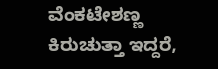ವೆಂಕಟೇಶಣ್ಣ ಕಿರುಚುತ್ತಾ ಇದ್ದರೆ,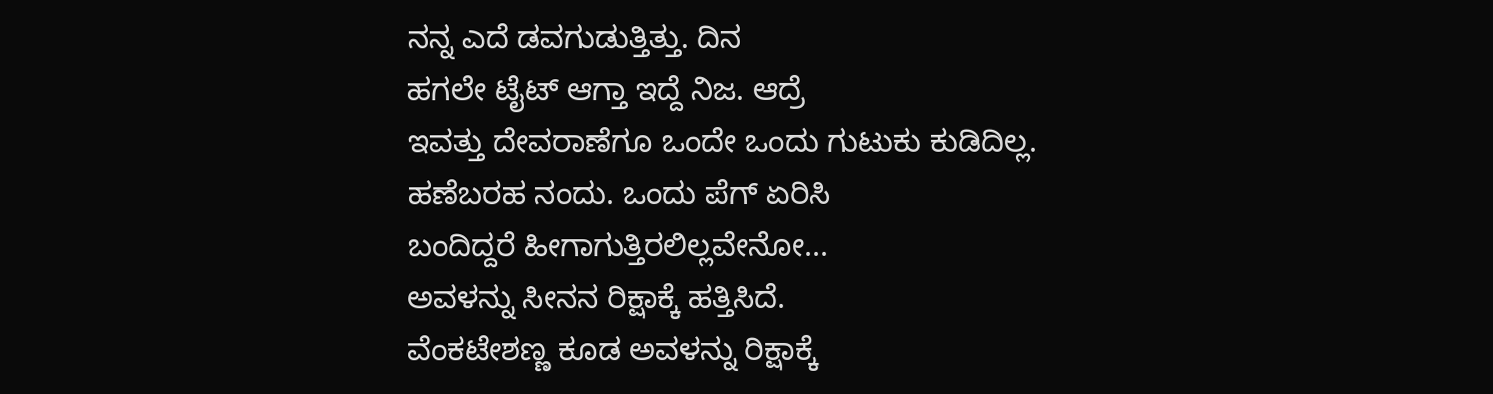ನನ್ನ ಎದೆ ಡವಗುಡುತ್ತಿತ್ತು. ದಿನ
ಹಗಲೇ ಟೈಟ್ ಆಗ್ತಾ ಇದ್ದೆ ನಿಜ. ಆದ್ರೆ
ಇವತ್ತು ದೇವರಾಣೆಗೂ ಒಂದೇ ಒಂದು ಗುಟುಕು ಕುಡಿದಿಲ್ಲ.
ಹಣೆಬರಹ ನಂದು. ಒಂದು ಪೆಗ್ ಏರಿಸಿ
ಬಂದಿದ್ದರೆ ಹೀಗಾಗುತ್ತಿರಲಿಲ್ಲವೇನೋ...
ಅವಳನ್ನು ಸೀನನ ರಿಕ್ಷಾಕ್ಕೆ ಹತ್ತಿಸಿದೆ.
ವೆಂಕಟೇಶಣ್ಣ ಕೂಡ ಅವಳನ್ನು ರಿಕ್ಷಾಕ್ಕೆ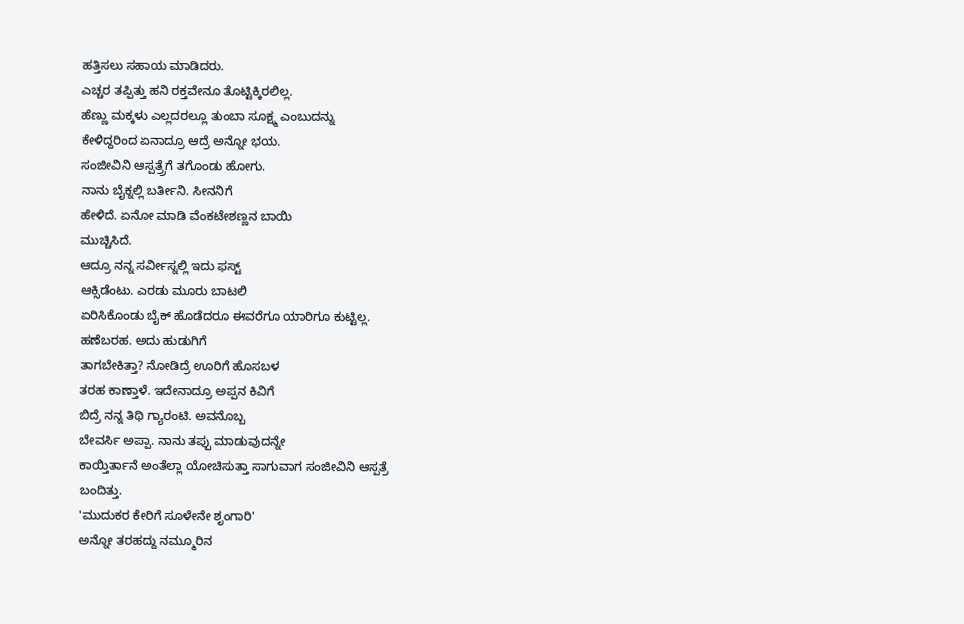ಹತ್ತಿಸಲು ಸಹಾಯ ಮಾಡಿದರು.
ಎಚ್ಚರ ತಪ್ಪಿತ್ತು ಹನಿ ರಕ್ತವೇನೂ ತೊಟ್ಟಿಕ್ಕಿರಲಿಲ್ಲ.
ಹೆಣ್ಣು ಮಕ್ಕಳು ಎಲ್ಲದರಲ್ಲೂ ತುಂಬಾ ಸೂಕ್ಷ್ಮ ಎಂಬುದನ್ನು
ಕೇಳಿದ್ದರಿಂದ ಏನಾದ್ರೂ ಆದ್ರೆ ಅನ್ನೋ ಭಯ.
ಸಂಜೀವಿನಿ ಆಸ್ಪತ್ರ್ರೆಗೆ ತಗೊಂಡು ಹೋಗು.
ನಾನು ಬೈಕ್ನಲ್ಲಿ ಬರ್ತೀನಿ. ಸೀನನಿಗೆ
ಹೇಳಿದೆ. ಏನೋ ಮಾಡಿ ವೆಂಕಟೇಶಣ್ಣನ ಬಾಯಿ
ಮುಚ್ಚಿಸಿದೆ.
ಆದ್ರೂ ನನ್ನ ಸರ್ವೀಸ್ನಲ್ಲಿ ಇದು ಫಸ್ಟ್
ಆಕ್ಸಿಡೆಂಟು. ಎರಡು ಮೂರು ಬಾಟಲಿ
ಏರಿಸಿಕೊಂಡು ಬೈಕ್ ಹೊಡೆದರೂ ಈವರೆಗೂ ಯಾರಿಗೂ ಕುಟ್ಟಿಲ್ಲ.
ಹಣೆಬರಹ. ಅದು ಹುಡುಗಿಗೆ
ತಾಗಬೇಕಿತ್ತಾ? ನೋಡಿದ್ರೆ ಊರಿಗೆ ಹೊಸಬಳ
ತರಹ ಕಾಣ್ತಾಳೆ. ಇದೇನಾದ್ರೂ ಅಪ್ಪನ ಕಿವಿಗೆ
ಬಿದ್ರೆ ನನ್ನ ತಿಥಿ ಗ್ಯಾರಂಟಿ. ಅವನೊಬ್ಬ
ಬೇವರ್ಸಿ ಅಪ್ಪಾ. ನಾನು ತಪ್ಪು ಮಾಡುವುದನ್ನೇ
ಕಾಯ್ತಿರ್ತಾನೆ ಅಂತೆಲ್ಲಾ ಯೋಚಿಸುತ್ತಾ ಸಾಗುವಾಗ ಸಂಜೀವಿನಿ ಆಸ್ಪತ್ರೆ
ಬಂದಿತ್ತು.
'ಮುದುಕರ ಕೇರಿಗೆ ಸೂಳೇನೇ ಶೃಂಗಾರಿ'
ಅನ್ನೋ ತರಹದ್ದು ನಮ್ಮೂರಿನ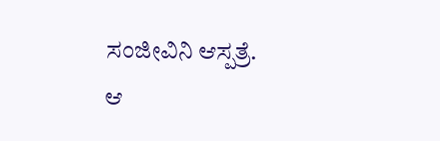ಸಂಜೀವಿನಿ ಆಸ್ಪತ್ರೆ.
ಆ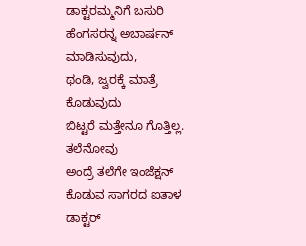ಡಾಕ್ಟರಮ್ಮನಿಗೆ ಬಸುರಿ ಹೆಂಗಸರನ್ನ ಅಬಾರ್ಷನ್ ಮಾಡಿಸುವುದು,
ಥಂಡಿ, ಜ್ವರಕ್ಕೆ ಮಾತ್ರೆ ಕೊಡುವುದು
ಬಿಟ್ಟರೆ ಮತ್ತೇನೂ ಗೊತ್ತಿಲ್ಲ. ತಲೆನೋವು
ಅಂದ್ರೆ ತಲೆಗೇ ಇಂಜೆಕ್ಷನ್ ಕೊಡುವ ಸಾಗರದ ಐತಾಳ ಡಾಕ್ಟರ್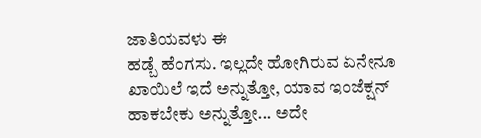ಜಾತಿಯವಳು ಈ
ಹಡ್ಬೆ ಹೆಂಗಸು. ಇಲ್ಲದೇ ಹೋಗಿರುವ ಏನೇನೂ
ಖಾಯಿಲೆ ಇದೆ ಅನ್ನುತ್ತೋ, ಯಾವ ಇಂಜೆಕ್ಷನ್
ಹಾಕಬೇಕು ಅನ್ನುತ್ತೋ... ಅದೇ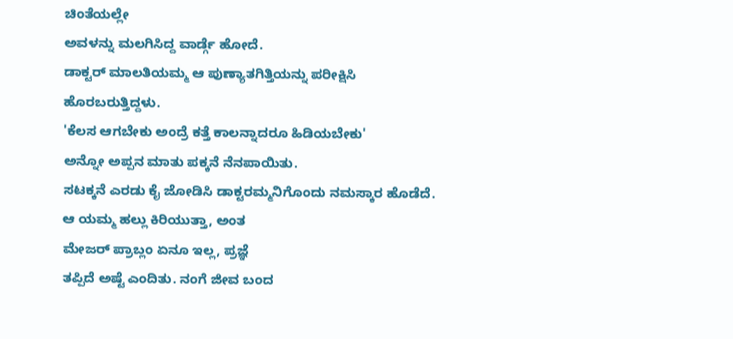ಚಿಂತೆಯಲ್ಲೇ
ಅವಳನ್ನು ಮಲಗಿಸಿದ್ದ ವಾರ್ಡ್ಗೆ ಹೋದೆ.
ಡಾಕ್ಟರ್ ಮಾಲತಿಯಮ್ಮ ಆ ಪುಣ್ಯಾತಗಿತ್ತಿಯನ್ನು ಪರೀಕ್ಷಿಸಿ
ಹೊರಬರುತ್ತಿದ್ದಳು.
'ಕೆಲಸ ಆಗಬೇಕು ಅಂದ್ರೆ ಕತ್ತೆ ಕಾಲನ್ನಾದರೂ ಹಿಡಿಯಬೇಕು'
ಅನ್ನೋ ಅಪ್ಪನ ಮಾತು ಪಕ್ಕನೆ ನೆನಪಾಯಿತು.
ಸಟಕ್ಕನೆ ಎರಡು ಕೈ ಜೋಡಿಸಿ ಡಾಕ್ಟರಮ್ಮನಿಗೊಂದು ನಮಸ್ಕಾರ ಹೊಡೆದೆ.
ಆ ಯಮ್ಮ ಹಲ್ಲು ಕಿರಿಯುತ್ತಾ, ಅಂತ
ಮೇಜರ್ ಪ್ರಾಬ್ಲಂ ಏನೂ ಇಲ್ಲ, ಪ್ರಜ್ಞೆ
ತಪ್ಪಿದೆ ಅಷ್ಟೆ ಎಂದಿತು. ನಂಗೆ ಜೀವ ಬಂದ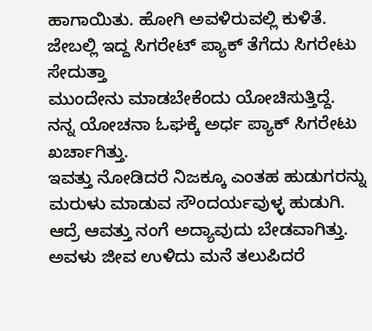ಹಾಗಾಯಿತು. ಹೋಗಿ ಅವಳಿರುವಲ್ಲಿ ಕುಳಿತೆ.
ಜೇಬಲ್ಲಿ ಇದ್ದ ಸಿಗರೇಟ್ ಪ್ಯಾಕ್ ತೆಗೆದು ಸಿಗರೇಟು ಸೇದುತ್ತಾ
ಮುಂದೇನು ಮಾಡಬೇಕೆಂದು ಯೋಚಿಸುತ್ತಿದ್ದೆ.
ನನ್ನ ಯೋಚನಾ ಓಘಕ್ಕೆ ಅರ್ಧ ಪ್ಯಾಕ್ ಸಿಗರೇಟು ಖರ್ಚಾಗಿತ್ತು.
ಇವತ್ತು ನೋಡಿದರೆ ನಿಜಕ್ಕೂ ಎಂತಹ ಹುಡುಗರನ್ನು
ಮರುಳು ಮಾಡುವ ಸೌಂದರ್ಯವುಳ್ಳ ಹುಡುಗಿ.
ಆದ್ರೆ ಆವತ್ತು ನಂಗೆ ಅದ್ಯಾವುದು ಬೇಡವಾಗಿತ್ತು.
ಅವಳು ಜೀವ ಉಳಿದು ಮನೆ ತಲುಪಿದರೆ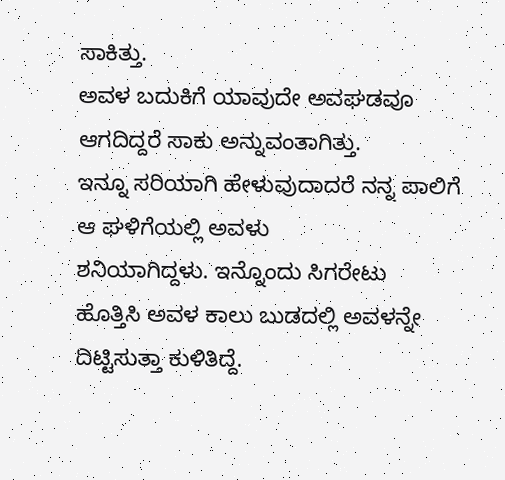ಸಾಕಿತ್ತು.
ಅವಳ ಬದುಕಿಗೆ ಯಾವುದೇ ಅವಘಡವೂ ಆಗದಿದ್ದರೆ ಸಾಕು ಅನ್ನುವಂತಾಗಿತ್ತು.
ಇನ್ನೂ ಸರಿಯಾಗಿ ಹೇಳುವುದಾದರೆ ನನ್ನ ಪಾಲಿಗೆ ಆ ಘಳಿಗೆಯಲ್ಲಿ ಅವಳು
ಶನಿಯಾಗಿದ್ದಳು. ಇನ್ನೊಂದು ಸಿಗರೇಟು
ಹೊತ್ತಿಸಿ ಅವಳ ಕಾಲು ಬುಡದಲ್ಲಿ ಅವಳನ್ನೇ ದಿಟ್ಟಿಸುತ್ತಾ ಕುಳಿತಿದ್ದೆ.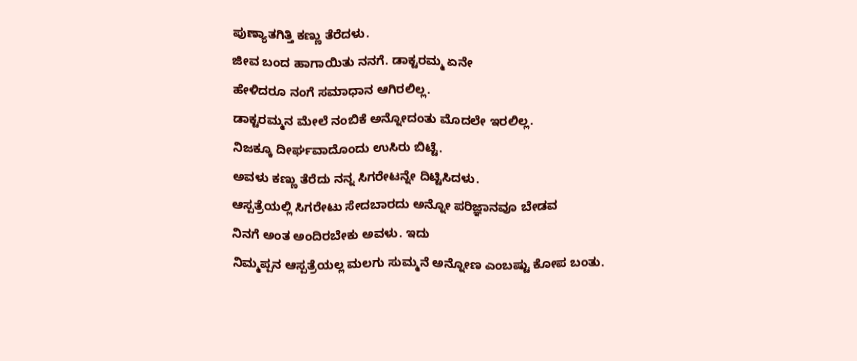ಪುಣ್ಯಾತಗಿತ್ತಿ ಕಣ್ಣು ತೆರೆದಳು.
ಜೀವ ಬಂದ ಹಾಗಾಯಿತು ನನಗೆ. ಡಾಕ್ಟರಮ್ಮ ಏನೇ
ಹೇಳಿದರೂ ನಂಗೆ ಸಮಾಧಾನ ಆಗಿರಲಿಲ್ಲ.
ಡಾಕ್ಟರಮ್ಮನ ಮೇಲೆ ನಂಬಿಕೆ ಅನ್ನೋದಂತು ಮೊದಲೇ ಇರಲಿಲ್ಲ.
ನಿಜಕ್ಕೂ ದೀರ್ಘವಾದೊಂದು ಉಸಿರು ಬಿಟ್ಟೆ.
ಅವಳು ಕಣ್ಣು ತೆರೆದು ನನ್ನ ಸಿಗರೇಟನ್ನೇ ದಿಟ್ಟಿಸಿದಳು.
ಆಸ್ಪತ್ರೆಯಲ್ಲಿ ಸಿಗರೇಟು ಸೇದಬಾರದು ಅನ್ನೋ ಪರಿಜ್ಞಾನವೂ ಬೇಡವ
ನಿನಗೆ ಅಂತ ಅಂದಿರಬೇಕು ಅವಳು. ಇದು
ನಿಮ್ಮಪ್ಪನ ಆಸ್ಪತ್ರೆಯಲ್ಲ ಮಲಗು ಸುಮ್ಮನೆ ಅನ್ನೋಣ ಎಂಬಷ್ಟು ಕೋಪ ಬಂತು.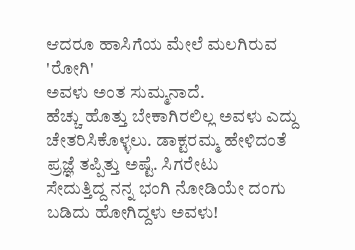ಆದರೂ ಹಾಸಿಗೆಯ ಮೇಲೆ ಮಲಗಿರುವ 'ರೋಗಿ'
ಅವಳು ಅಂತ ಸುಮ್ಮನಾದೆ.
ಹೆಚ್ಚು ಹೊತ್ತು ಬೇಕಾಗಿರಲಿಲ್ಲ ಅವಳು ಎದ್ದು
ಚೇತರಿಸಿಕೊಳ್ಳಲು. ಡಾಕ್ಟರಮ್ಮ ಹೇಳಿದಂತೆ
ಪ್ರಜ್ಞೆ ತಪ್ಪಿತ್ತು ಅಷ್ಟೆ. ಸಿಗರೇಟು
ಸೇದುತ್ತಿದ್ದ ನನ್ನ ಭಂಗಿ ನೋಡಿಯೇ ದಂಗು ಬಡಿದು ಹೋಗಿದ್ದಳು ಅವಳು!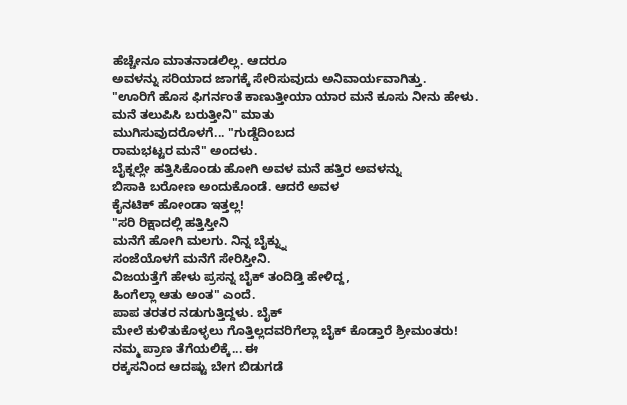ಹೆಚ್ಚೇನೂ ಮಾತನಾಡಲಿಲ್ಲ. ಆದರೂ
ಅವಳನ್ನು ಸರಿಯಾದ ಜಾಗಕ್ಕೆ ಸೇರಿಸುವುದು ಅನಿವಾರ್ಯವಾಗಿತ್ತು.
"ಊರಿಗೆ ಹೊಸ ಫಿಗರ್ನಂತೆ ಕಾಣುತ್ತೀಯಾ ಯಾರ ಮನೆ ಕೂಸು ನೀನು ಹೇಳು.
ಮನೆ ತಲುಪಿಸಿ ಬರುತ್ತೀನಿ" ಮಾತು
ಮುಗಿಸುವುದರೊಳಗೆ... "ಗುಡ್ಡೆದಿಂಬದ
ರಾಮಭಟ್ಟರ ಮನೆ" ಅಂದಳು.
ಬೈಕ್ನಲ್ಲೇ ಹತ್ತಿಸಿಕೊಂಡು ಹೋಗಿ ಅವಳ ಮನೆ ಹತ್ತಿರ ಅವಳನ್ನು
ಬಿಸಾಕಿ ಬರೋಣ ಅಂದುಕೊಂಡೆ. ಆದರೆ ಅವಳ
ಕೈನಟಿಕ್ ಹೋಂಡಾ ಇತ್ತಲ್ಲ!
"ಸರಿ ರಿಕ್ಷಾದಲ್ಲಿ ಹತ್ತಿಸ್ತೀನಿ
ಮನೆಗೆ ಹೋಗಿ ಮಲಗು. ನಿನ್ನ ಬೈಕ್ನ್ನು
ಸಂಜೆಯೊಳಗೆ ಮನೆಗೆ ಸೇರಿಸ್ತೀನಿ.
ವಿಜಯತ್ತೆಗೆ ಹೇಳು ಪ್ರಸನ್ನ ಬೈಕ್ ತಂದಿಡ್ತಿ ಹೇಳಿದ್ದ,
ಹಿಂಗೆಲ್ಲಾ ಆತು ಅಂತ" ಎಂದೆ.
ಪಾಪ ತರತರ ನಡುಗುತ್ತಿದ್ದಳು. ಬೈಕ್
ಮೇಲೆ ಕುಳಿತುಕೊಳ್ಳಲು ಗೊತ್ತಿಲ್ಲದವರಿಗೆಲ್ಲಾ ಬೈಕ್ ಕೊಡ್ತಾರೆ ಶ್ರೀಮಂತರು!
ನಮ್ಮ ಪ್ರಾಣ ತೆಗೆಯಲಿಕ್ಕೆ... ಈ
ರಕ್ಕಸನಿಂದ ಆದಷ್ಟು ಬೇಗ ಬಿಡುಗಡೆ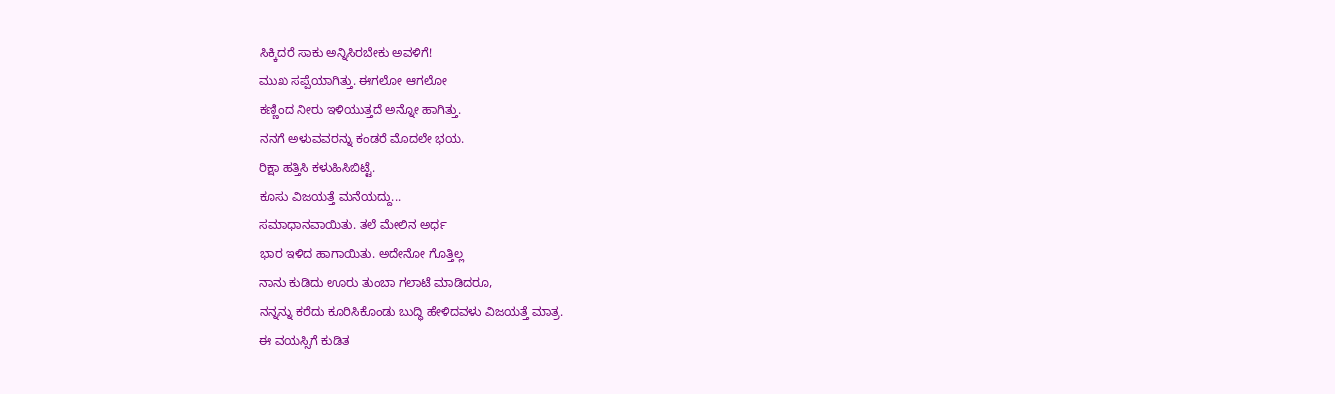ಸಿಕ್ಕಿದರೆ ಸಾಕು ಅನ್ನಿಸಿರಬೇಕು ಅವಳಿಗೆ!
ಮುಖ ಸಪ್ಪೆಯಾಗಿತ್ತು. ಈಗಲೋ ಆಗಲೋ
ಕಣ್ಣಿಂದ ನೀರು ಇಳಿಯುತ್ತದೆ ಅನ್ನೋ ಹಾಗಿತ್ತು.
ನನಗೆ ಅಳುವವರನ್ನು ಕಂಡರೆ ಮೊದಲೇ ಭಯ.
ರಿಕ್ಷಾ ಹತ್ತಿಸಿ ಕಳುಹಿಸಿಬಿಟ್ಟೆ.
ಕೂಸು ವಿಜಯತ್ತೆ ಮನೆಯದ್ದು...
ಸಮಾಧಾನವಾಯಿತು. ತಲೆ ಮೇಲಿನ ಅರ್ಧ
ಭಾರ ಇಳಿದ ಹಾಗಾಯಿತು. ಅದೇನೋ ಗೊತ್ತಿಲ್ಲ
ನಾನು ಕುಡಿದು ಊರು ತುಂಬಾ ಗಲಾಟೆ ಮಾಡಿದರೂ,
ನನ್ನನ್ನು ಕರೆದು ಕೂರಿಸಿಕೊಂಡು ಬುದ್ಧಿ ಹೇಳಿದವಳು ವಿಜಯತ್ತೆ ಮಾತ್ರ.
ಈ ವಯಸ್ಸಿಗೆ ಕುಡಿತ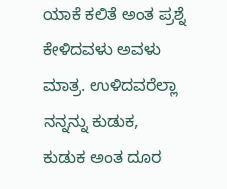ಯಾಕೆ ಕಲಿತೆ ಅಂತ ಪ್ರಶ್ನೆ ಕೇಳಿದವಳು ಅವಳು
ಮಾತ್ರ. ಉಳಿದವರೆಲ್ಲಾ ನನ್ನನ್ನು ಕುಡುಕ,
ಕುಡುಕ ಅಂತ ದೂರ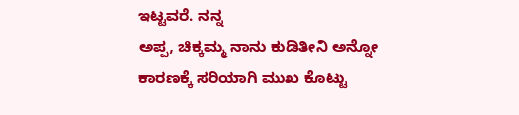ಇಟ್ಟವರೆ. ನನ್ನ
ಅಪ್ಪ, ಚಿಕ್ಕಮ್ಮ ನಾನು ಕುಡಿತೀನಿ ಅನ್ನೋ
ಕಾರಣಕ್ಕೆ ಸರಿಯಾಗಿ ಮುಖ ಕೊಟ್ಟು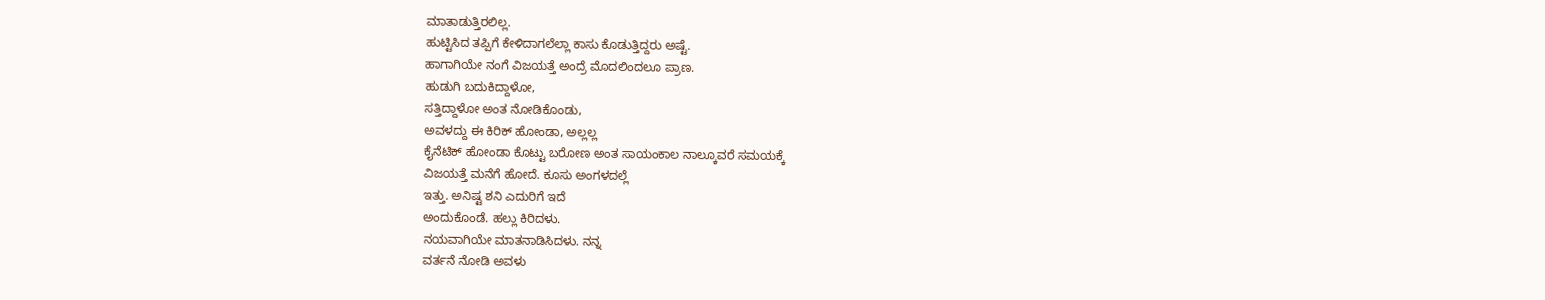ಮಾತಾಡುತ್ತಿರಲಿಲ್ಲ.
ಹುಟ್ಟಿಸಿದ ತಪ್ಪಿಗೆ ಕೇಳಿದಾಗಲೆಲ್ಲಾ ಕಾಸು ಕೊಡುತ್ತಿದ್ದರು ಅಷ್ಟೆ.
ಹಾಗಾಗಿಯೇ ನಂಗೆ ವಿಜಯತ್ತೆ ಅಂದ್ರೆ ಮೊದಲಿಂದಲೂ ಪ್ರಾಣ.
ಹುಡುಗಿ ಬದುಕಿದ್ದಾಳೋ,
ಸತ್ತಿದ್ದಾಳೋ ಅಂತ ನೋಡಿಕೊಂಡು,
ಅವಳದ್ದು ಈ ಕಿರಿಕ್ ಹೋಂಡಾ, ಅಲ್ಲಲ್ಲ
ಕೈನೆಟಿಕ್ ಹೋಂಡಾ ಕೊಟ್ಟು ಬರೋಣ ಅಂತ ಸಾಯಂಕಾಲ ನಾಲ್ಕೂವರೆ ಸಮಯಕ್ಕೆ
ವಿಜಯತ್ತೆ ಮನೆಗೆ ಹೋದೆ. ಕೂಸು ಅಂಗಳದಲ್ಲೆ
ಇತ್ತು. ಅನಿಷ್ಟ ಶನಿ ಎದುರಿಗೆ ಇದೆ
ಅಂದುಕೊಂಡೆ. ಹಲ್ಲು ಕಿರಿದಳು.
ನಯವಾಗಿಯೇ ಮಾತನಾಡಿಸಿದಳು. ನನ್ನ
ವರ್ತನೆ ನೋಡಿ ಅವಳು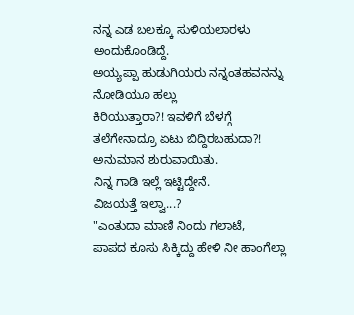ನನ್ನ ಎಡ ಬಲಕ್ಕೂ ಸುಳಿಯಲಾರಳು ಅಂದುಕೊಂಡಿದ್ದೆ.
ಅಯ್ಯಪ್ಪಾ ಹುಡುಗಿಯರು ನನ್ನಂತಹವನನ್ನು ನೋಡಿಯೂ ಹಲ್ಲು
ಕಿರಿಯುತ್ತಾರಾ?! ಇವಳಿಗೆ ಬೆಳಗ್ಗೆ
ತಲೆಗೇನಾದ್ರೂ ಏಟು ಬಿದ್ದಿರಬಹುದಾ?!
ಅನುಮಾನ ಶುರುವಾಯಿತು.
ನಿನ್ನ ಗಾಡಿ ಇಲ್ಲೆ ಇಟ್ಟಿದ್ದೇನೆ.
ವಿಜಯತ್ತೆ ಇಲ್ವಾ...?
"ಎಂತುದಾ ಮಾಣಿ ನಿಂದು ಗಲಾಟೆ,
ಪಾಪದ ಕೂಸು ಸಿಕ್ಕಿದ್ದು ಹೇಳಿ ನೀ ಹಾಂಗೆಲ್ಲಾ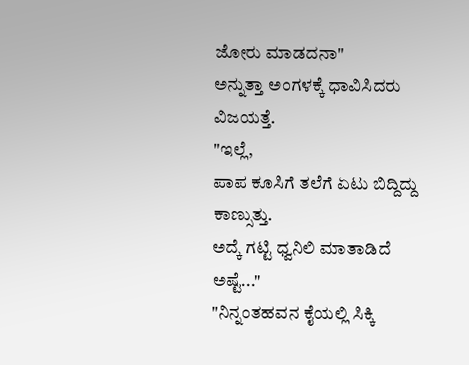ಜೋರು ಮಾಡದನಾ"
ಅನ್ನುತ್ತಾ ಅಂಗಳಕ್ಕೆ ಧಾವಿಸಿದರು ವಿಜಯತ್ತೆ.
"ಇಲ್ಲೆ,
ಪಾಪ ಕೂಸಿಗೆ ತಲೆಗೆ ಏಟು ಬಿದ್ದಿದ್ದು ಕಾಣ್ಸುತ್ತು.
ಅದ್ಕೆ ಗಟ್ಟಿ ಧ್ವನಿಲಿ ಮಾತಾಡಿದೆ ಅಷ್ಟೆ..."
"ನಿನ್ನಂತಹವನ ಕೈಯಲ್ಲಿ ಸಿಕ್ಕಿ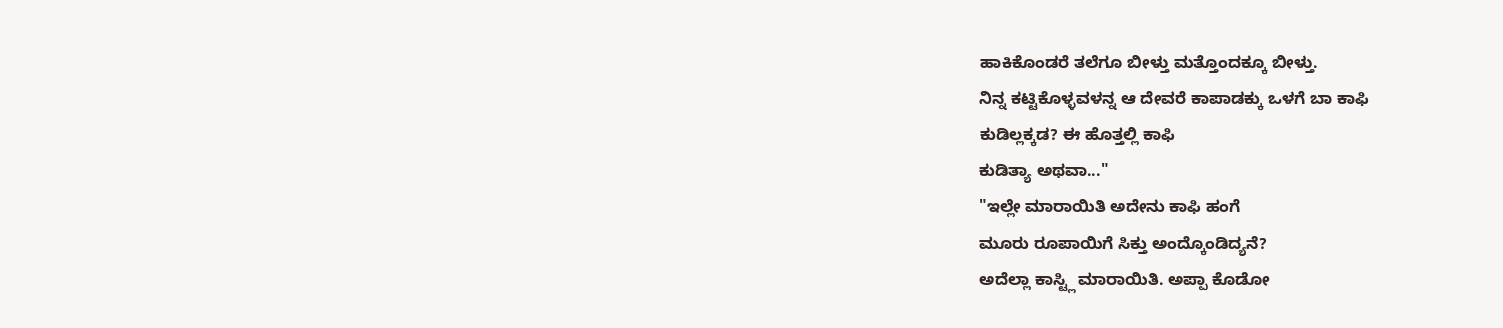ಹಾಕಿಕೊಂಡರೆ ತಲೆಗೂ ಬೀಳ್ತು ಮತ್ತೊಂದಕ್ಕೂ ಬೀಳ್ತು.
ನಿನ್ನ ಕಟ್ಟಿಕೊಳ್ಳವಳನ್ನ ಆ ದೇವರೆ ಕಾಪಾಡಕ್ಕು ಒಳಗೆ ಬಾ ಕಾಫಿ
ಕುಡಿಲ್ಲಕ್ಕಡ? ಈ ಹೊತ್ತಲ್ಲಿ ಕಾಫಿ
ಕುಡಿತ್ಯಾ ಅಥವಾ..."
"ಇಲ್ಲೇ ಮಾರಾಯಿತಿ ಅದೇನು ಕಾಫಿ ಹಂಗೆ
ಮೂರು ರೂಪಾಯಿಗೆ ಸಿಕ್ತು ಅಂದ್ಕೊಂಡಿದ್ಯನೆ?
ಅದೆಲ್ಲಾ ಕಾಸ್ಟ್ಲಿ ಮಾರಾಯಿತಿ. ಅಪ್ಪಾ ಕೊಡೋ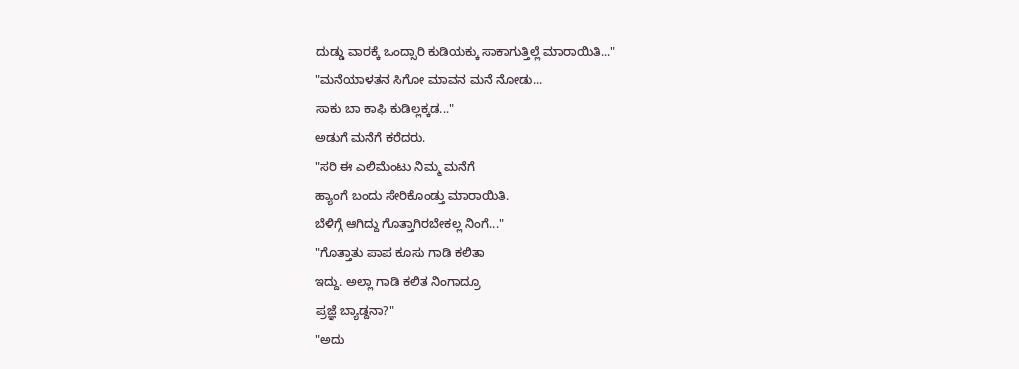ದುಡ್ಡು ವಾರಕ್ಕೆ ಒಂದ್ಸಾರಿ ಕುಡಿಯಕ್ಕು ಸಾಕಾಗುತ್ತಿಲ್ಲೆ ಮಾರಾಯಿತಿ..."
"ಮನೆಯಾಳತನ ಸಿಗೋ ಮಾವನ ಮನೆ ನೋಡು...
ಸಾಕು ಬಾ ಕಾಫಿ ಕುಡಿಲ್ಲಕ್ಕಡ..."
ಅಡುಗೆ ಮನೆಗೆ ಕರೆದರು.
"ಸರಿ ಈ ಎಲಿಮೆಂಟು ನಿಮ್ಮ ಮನೆಗೆ
ಹ್ಯಾಂಗೆ ಬಂದು ಸೇರಿಕೊಂಡ್ತು ಮಾರಾಯಿತಿ.
ಬೆಳಿಗ್ಗೆ ಆಗಿದ್ದು ಗೊತ್ತಾಗಿರಬೇಕಲ್ಲ ನಿಂಗೆ..."
"ಗೊತ್ತಾತು ಪಾಪ ಕೂಸು ಗಾಡಿ ಕಲಿತಾ
ಇದ್ದು. ಅಲ್ಲಾ ಗಾಡಿ ಕಲಿತ ನಿಂಗಾದ್ರೂ
ಪ್ರಜ್ಞೆ ಬ್ಯಾಡ್ದನಾ?"
"ಅದು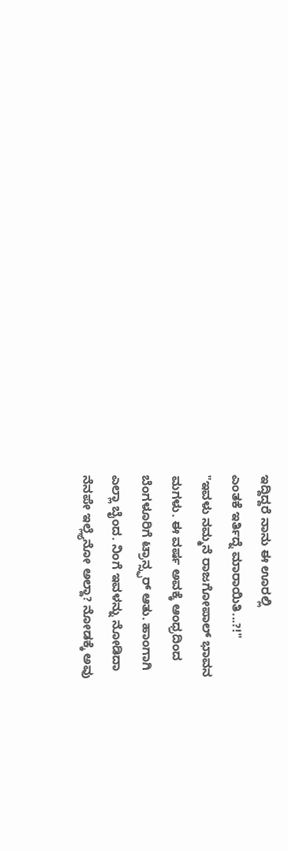ಇದ್ದಿದ್ದರೆ ನಾನು ಈ ಊರಲ್ಲಿ
ಎಂತಕೆ ಇರ್ತಿದ್ನೆ ಮಾರಾಯಿತಿ...?!"
"ಇವಳು ನಮ್ಮನೆ ರಾಜಗೋಪಾಲ್ ಭಾವನ
ಮಗಳು. ಈ ವರ್ಷ ಅವಕ್ಕೆ ಆಂಧ್ರದಿಂದ
ಬೆಂಗಳೂರಿಗೆ ಟ್ರಾನ್ಸ್ಫರ್ ಆತು. ಹಾಂಗಾಗಿ
ಎಲ್ಲಾ ಬೈಂದ. ನಿಂಗೆ ಇವಳನ್ನು ನೋಡಿದಾ
ನೆನಪೇ ಇಲ್ಲ್ಯೆನೋ ಅಲ್ದಾ? ನೋಡಕ್ಕೆ ಅವು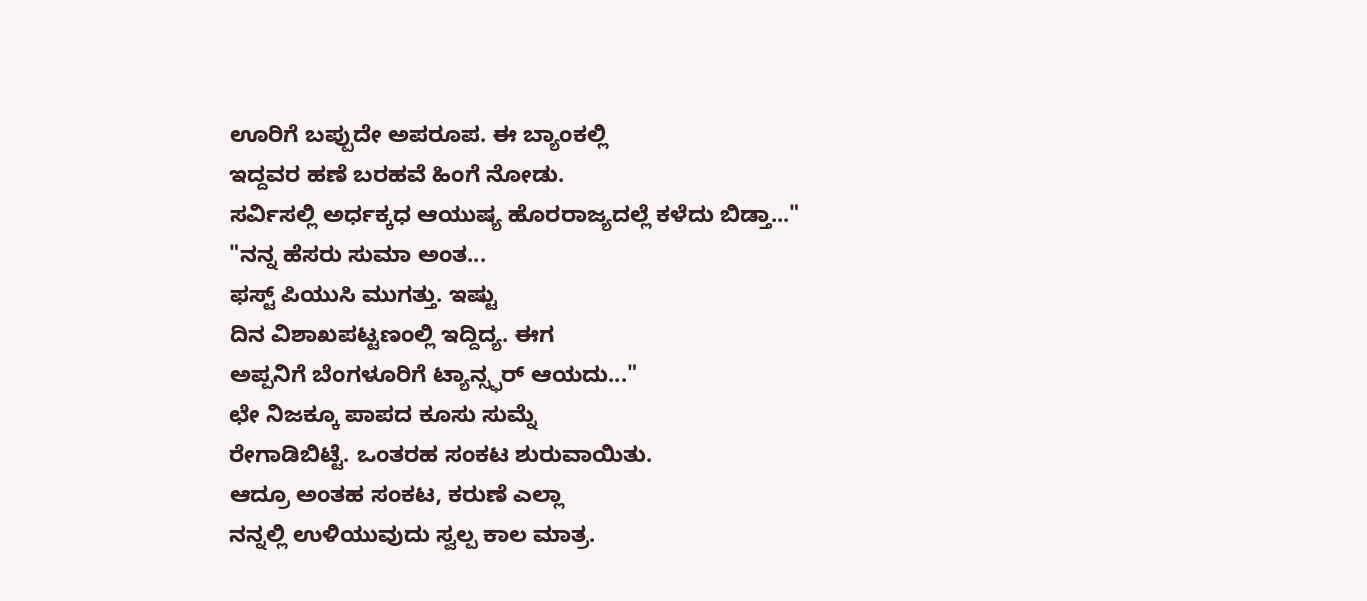ಊರಿಗೆ ಬಪ್ಪುದೇ ಅಪರೂಪ. ಈ ಬ್ಯಾಂಕಲ್ಲಿ
ಇದ್ದವರ ಹಣೆ ಬರಹವೆ ಹಿಂಗೆ ನೋಡು.
ಸರ್ವಿಸಲ್ಲಿ ಅರ್ಧಕ್ಕಧ ಆಯುಷ್ಯ ಹೊರರಾಜ್ಯದಲ್ಲೆ ಕಳೆದು ಬಿಡ್ತಾ..."
"ನನ್ನ ಹೆಸರು ಸುಮಾ ಅಂತ...
ಫಸ್ಟ್ ಪಿಯುಸಿ ಮುಗತ್ತು. ಇಷ್ಟು
ದಿನ ವಿಶಾಖಪಟ್ಟಣಂಲ್ಲಿ ಇದ್ದಿದ್ಯ. ಈಗ
ಅಪ್ಪನಿಗೆ ಬೆಂಗಳೂರಿಗೆ ಟ್ಯಾನ್ಸ್ಫರ್ ಆಯದು..."
ಛೇ ನಿಜಕ್ಕೂ ಪಾಪದ ಕೂಸು ಸುಮ್ನೆ
ರೇಗಾಡಿಬಿಟ್ಟೆ. ಒಂತರಹ ಸಂಕಟ ಶುರುವಾಯಿತು.
ಆದ್ರೂ ಅಂತಹ ಸಂಕಟ, ಕರುಣೆ ಎಲ್ಲಾ
ನನ್ನಲ್ಲಿ ಉಳಿಯುವುದು ಸ್ವಲ್ಪ ಕಾಲ ಮಾತ್ರ.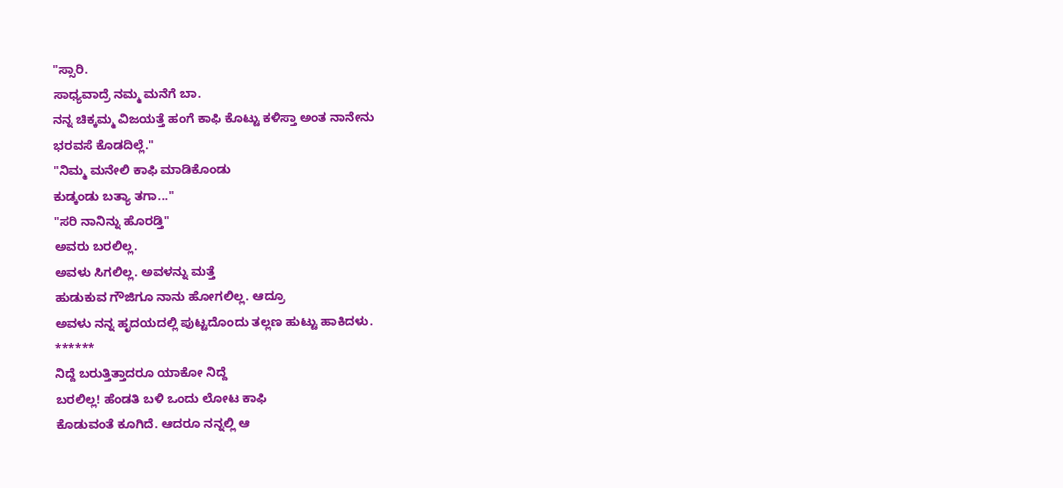"ಸ್ಸಾರಿ.
ಸಾಧ್ಯವಾದ್ರೆ ನಮ್ಮ ಮನೆಗೆ ಬಾ.
ನನ್ನ ಚಿಕ್ಕಮ್ಮ ವಿಜಯತ್ತೆ ಹಂಗೆ ಕಾಫಿ ಕೊಟ್ಟು ಕಳಿಸ್ತಾ ಅಂತ ನಾನೇನು
ಭರವಸೆ ಕೊಡದಿಲ್ಲೆ."
"ನಿಮ್ಮ ಮನೇಲಿ ಕಾಫಿ ಮಾಡಿಕೊಂಡು
ಕುಡ್ಕಂಡು ಬತ್ಯಾ ತಗಾ..."
"ಸರಿ ನಾನಿನ್ನು ಹೊರಡ್ತಿ"
ಅವರು ಬರಲಿಲ್ಲ.
ಅವಳು ಸಿಗಲಿಲ್ಲ. ಅವಳನ್ನು ಮತ್ತೆ
ಹುಡುಕುವ ಗೌಜಿಗೂ ನಾನು ಹೋಗಲಿಲ್ಲ. ಆದ್ರೂ
ಅವಳು ನನ್ನ ಹೃದಯದಲ್ಲಿ ಪುಟ್ಟದೊಂದು ತಲ್ಲಣ ಹುಟ್ಟು ಹಾಕಿದಳು.
******
ನಿದ್ದೆ ಬರುತ್ತಿತ್ತಾದರೂ ಯಾಕೋ ನಿದ್ದೆ
ಬರಲಿಲ್ಲ! ಹೆಂಡತಿ ಬಳಿ ಒಂದು ಲೋಟ ಕಾಫಿ
ಕೊಡುವಂತೆ ಕೂಗಿದೆ. ಆದರೂ ನನ್ನಲ್ಲಿ ಆ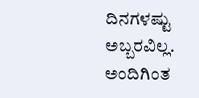ದಿನಗಳಷ್ಟು ಅಬ್ಬರವಿಲ್ಲ. ಅಂದಿಗಿಂತ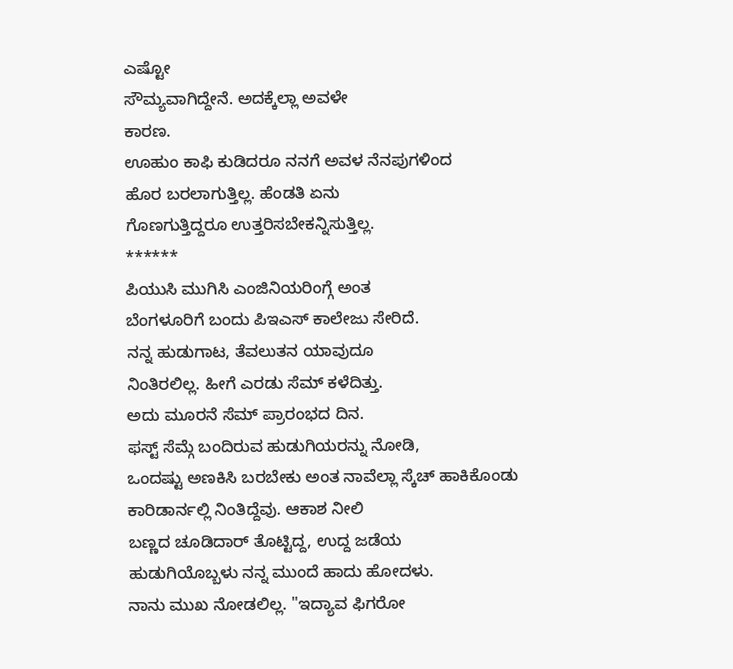ಎಷ್ಟೋ
ಸೌಮ್ಯವಾಗಿದ್ದೇನೆ. ಅದಕ್ಕೆಲ್ಲಾ ಅವಳೇ
ಕಾರಣ.
ಊಹುಂ ಕಾಫಿ ಕುಡಿದರೂ ನನಗೆ ಅವಳ ನೆನಪುಗಳಿಂದ
ಹೊರ ಬರಲಾಗುತ್ತಿಲ್ಲ. ಹೆಂಡತಿ ಏನು
ಗೊಣಗುತ್ತಿದ್ದರೂ ಉತ್ತರಿಸಬೇಕನ್ನಿಸುತ್ತಿಲ್ಲ.
******
ಪಿಯುಸಿ ಮುಗಿಸಿ ಎಂಜಿನಿಯರಿಂಗ್ಗೆ ಅಂತ
ಬೆಂಗಳೂರಿಗೆ ಬಂದು ಪಿಇಎಸ್ ಕಾಲೇಜು ಸೇರಿದೆ.
ನನ್ನ ಹುಡುಗಾಟ, ತೆವಲುತನ ಯಾವುದೂ
ನಿಂತಿರಲಿಲ್ಲ. ಹೀಗೆ ಎರಡು ಸೆಮ್ ಕಳೆದಿತ್ತು.
ಅದು ಮೂರನೆ ಸೆಮ್ ಪ್ರಾರಂಭದ ದಿನ.
ಫಸ್ಟ್ ಸೆಮ್ಗೆ ಬಂದಿರುವ ಹುಡುಗಿಯರನ್ನು ನೋಡಿ,
ಒಂದಷ್ಟು ಅಣಕಿಸಿ ಬರಬೇಕು ಅಂತ ನಾವೆಲ್ಲಾ ಸ್ಕೆಚ್ ಹಾಕಿಕೊಂಡು
ಕಾರಿಡಾರ್ನಲ್ಲಿ ನಿಂತಿದ್ದೆವು. ಆಕಾಶ ನೀಲಿ
ಬಣ್ಣದ ಚೂಡಿದಾರ್ ತೊಟ್ಟಿದ್ದ, ಉದ್ದ ಜಡೆಯ
ಹುಡುಗಿಯೊಬ್ಬಳು ನನ್ನ ಮುಂದೆ ಹಾದು ಹೋದಳು.
ನಾನು ಮುಖ ನೋಡಲಿಲ್ಲ. "ಇದ್ಯಾವ ಫಿಗರೋ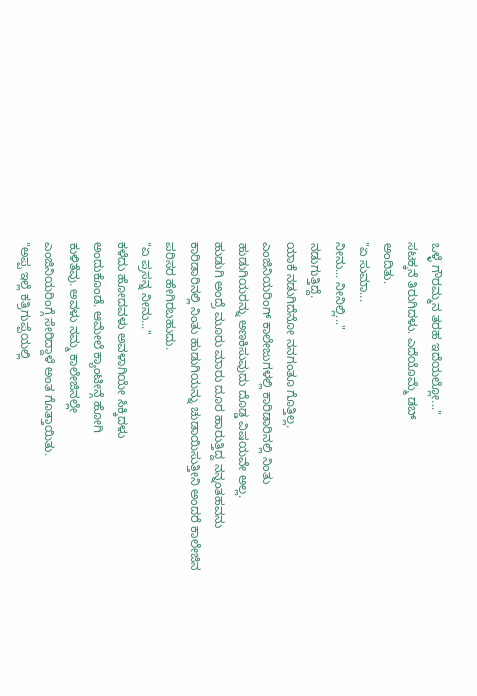ಒಳ್ಳೆ ಗೌರಮ್ಮನ ತರಹ ಇದೆಯಲ್ಲೋ..."
ಸಟಕ್ಕನೆ ತಿರುಗಿದಳು. ಎದೆಯೊಮ್ಮೆ ಡಬ್
ಅಂದಿತು.
"ಏ ಸುಮಾ...
ನೀನು... ನೀನಿಲ್ಲಿ..."
ನಡುಗುತ್ತಿದ್ದೆ.
ಯಾಕೆ ನಡುಗಿದೆನೋ ನನಗಂತೂ ಗೊತ್ತಿಲ್ಲ.
ಎಂಜಿನಿಯರಿಂಗ್ ಕಾಲೇಜುಗಳಲ್ಲಿ ಕಾರಿಡಾರಿನಲ್ಲಿ ನಿಂತು
ಹುಡುಗಿಯರನ್ನು ಅಣಕಿಸುವುದು ದೊಡ್ಡ ವಿಷಯವೇ ಅಲ್ಲ.
ಹುಡುಗಿ ಅಂದ್ರೆ ಮೂರು ಮಾರು ದೂರ ಹಾರುತ್ತಿದ್ದ ನನ್ನಂತಹವನು
ಕಾರಿಡಾರಿನಲ್ಲಿ ನಿಂತು ಹುಡುಗಿಯನ್ನು ಚುಡಾಯಿಸುತ್ತೀನಿ ಅಂದರೆ ಕಾಲೇಜಿನ
ಪರಿಸರ ಹೇಗಿರಬಹುದು.
"ಏ ಪ್ರಸನ್ನ ನೀನು..."
ಕಳೆದು ಹೋದವಳು ಅವಳಾಗಿಯೇ ಸಿಕ್ಕಿದಳು
ಅಂದುಕೊಂಡೆ. ಆಮೇಲೆ ಕ್ಯಾಂಟೀನ್ಗೆ ಹೋಗಿ
ಕುಳಿತೆವು. ಅವಳು ನಮ್ಮ ಕಾಲೇಜಿನಲ್ಲೇ
ಎಂಜಿನಿಯರಿಂಗ್ಗೆ ಸೇರಿದ್ದಾಳೆ ಅಂತ ಗೊತ್ತಾಯಿತು.
"ಅಪ್ಪ ಇಲ್ಲೆ ಕತ್ರಿಗುಪ್ಪೆಯಲ್ಲಿ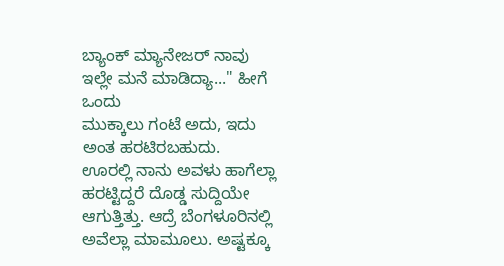ಬ್ಯಾಂಕ್ ಮ್ಯಾನೇಜರ್ ನಾವು
ಇಲ್ಲೇ ಮನೆ ಮಾಡಿದ್ಯಾ..." ಹೀಗೆ ಒಂದು
ಮುಕ್ಕಾಲು ಗಂಟೆ ಅದು, ಇದು ಅಂತ ಹರಟಿರಬಹುದು.
ಊರಲ್ಲಿ ನಾನು ಅವಳು ಹಾಗೆಲ್ಲಾ ಹರಟ್ಟಿದ್ದರೆ ದೊಡ್ಡ ಸುದ್ದಿಯೇ
ಆಗುತ್ತಿತ್ತು. ಆದ್ರೆ ಬೆಂಗಳೂರಿನಲ್ಲಿ
ಅವೆಲ್ಲಾ ಮಾಮೂಲು. ಅಷ್ಟಕ್ಕೂ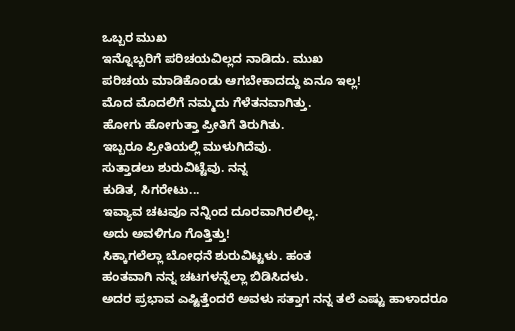ಒಬ್ಬರ ಮುಖ
ಇನ್ನೊಬ್ಬರಿಗೆ ಪರಿಚಯವಿಲ್ಲದ ನಾಡಿದು. ಮುಖ
ಪರಿಚಯ ಮಾಡಿಕೊಂಡು ಆಗಬೇಕಾದದ್ದು ಏನೂ ಇಲ್ಲ!
ಮೊದ ಮೊದಲಿಗೆ ನಮ್ಮದು ಗೆಳೆತನವಾಗಿತ್ತು.
ಹೋಗು ಹೋಗುತ್ತಾ ಪ್ರೀತಿಗೆ ತಿರುಗಿತು.
ಇಬ್ಬರೂ ಪ್ರೀತಿಯಲ್ಲಿ ಮುಳುಗಿದೆವು.
ಸುತ್ತಾಡಲು ಶುರುವಿಟ್ಟೆವು. ನನ್ನ
ಕುಡಿತ, ಸಿಗರೇಟು...
ಇವ್ಯಾವ ಚಟವೂ ನನ್ನಿಂದ ದೂರವಾಗಿರಲಿಲ್ಲ.
ಅದು ಅವಳಿಗೂ ಗೊತ್ತಿತ್ತು!
ಸಿಕ್ಕಾಗಲೆಲ್ಲಾ ಬೋಧನೆ ಶುರುವಿಟ್ಟಳು. ಹಂತ
ಹಂತವಾಗಿ ನನ್ನ ಚಟಗಳನ್ನೆಲ್ಲಾ ಬಿಡಿಸಿದಳು.
ಅದರ ಪ್ರಭಾವ ಎಷ್ಟಿತ್ತೆಂದರೆ ಅವಳು ಸತ್ತಾಗ ನನ್ನ ತಲೆ ಎಷ್ಟು ಹಾಳಾದರೂ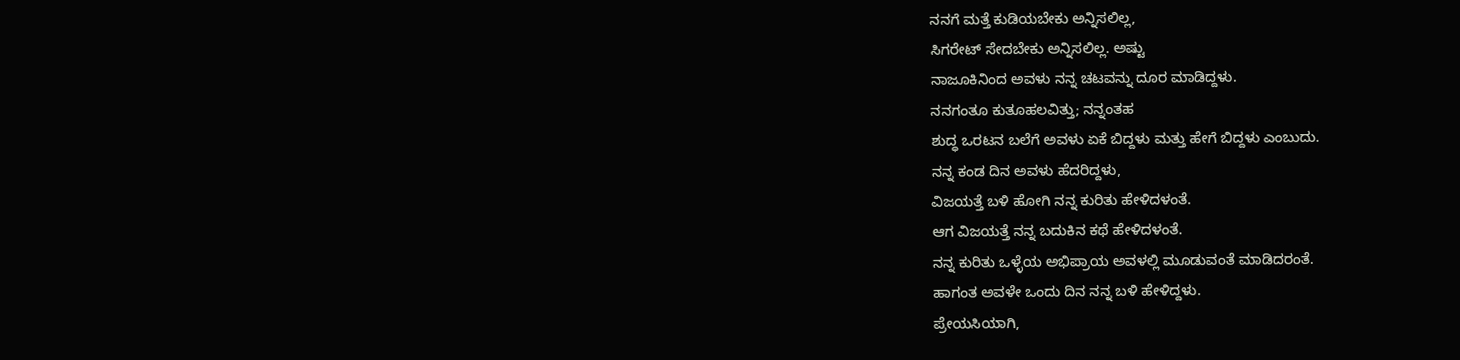ನನಗೆ ಮತ್ತೆ ಕುಡಿಯಬೇಕು ಅನ್ನಿಸಲಿಲ್ಲ,
ಸಿಗರೇಟ್ ಸೇದಬೇಕು ಅನ್ನಿಸಲಿಲ್ಲ. ಅಷ್ಟು
ನಾಜೂಕಿನಿಂದ ಅವಳು ನನ್ನ ಚಟವನ್ನು ದೂರ ಮಾಡಿದ್ದಳು.
ನನಗಂತೂ ಕುತೂಹಲವಿತ್ತು; ನನ್ನಂತಹ
ಶುದ್ಧ ಒರಟನ ಬಲೆಗೆ ಅವಳು ಏಕೆ ಬಿದ್ದಳು ಮತ್ತು ಹೇಗೆ ಬಿದ್ದಳು ಎಂಬುದು.
ನನ್ನ ಕಂಡ ದಿನ ಅವಳು ಹೆದರಿದ್ದಳು,
ವಿಜಯತ್ತೆ ಬಳಿ ಹೋಗಿ ನನ್ನ ಕುರಿತು ಹೇಳಿದಳಂತೆ.
ಆಗ ವಿಜಯತ್ತೆ ನನ್ನ ಬದುಕಿನ ಕಥೆ ಹೇಳಿದಳಂತೆ.
ನನ್ನ ಕುರಿತು ಒಳ್ಳೆಯ ಅಭಿಪ್ರಾಯ ಅವಳಲ್ಲಿ ಮೂಡುವಂತೆ ಮಾಡಿದರಂತೆ.
ಹಾಗಂತ ಅವಳೇ ಒಂದು ದಿನ ನನ್ನ ಬಳಿ ಹೇಳಿದ್ದಳು.
ಪ್ರೇಯಸಿಯಾಗಿ,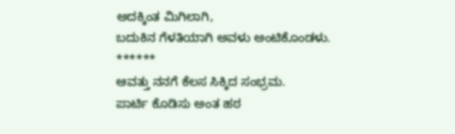ಅದಕ್ಕಿಂತ ಮಿಗಿಲಾಗಿ,
ಬದುಕಿನ ಗೆಳತಿಯಾಗಿ ಅವಳು ಅಂಟಿಕೊಂಡಳು.
******
ಆವತ್ತು ನನಗೆ ಕೆಲಸ ಸಿಕ್ಕಿದ ಸಂಭ್ರಮ.
ಪಾರ್ಟಿ ಕೊಡಿಸು ಅಂತ ಹಠ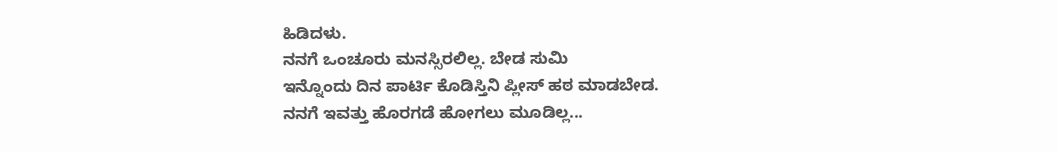ಹಿಡಿದಳು.
ನನಗೆ ಒಂಚೂರು ಮನಸ್ಸಿರಲಿಲ್ಲ. ಬೇಡ ಸುಮಿ
ಇನ್ನೊಂದು ದಿನ ಪಾರ್ಟಿ ಕೊಡಿಸ್ತಿನಿ ಪ್ಲೀಸ್ ಹಠ ಮಾಡಬೇಡ.
ನನಗೆ ಇವತ್ತು ಹೊರಗಡೆ ಹೋಗಲು ಮೂಡಿಲ್ಲ...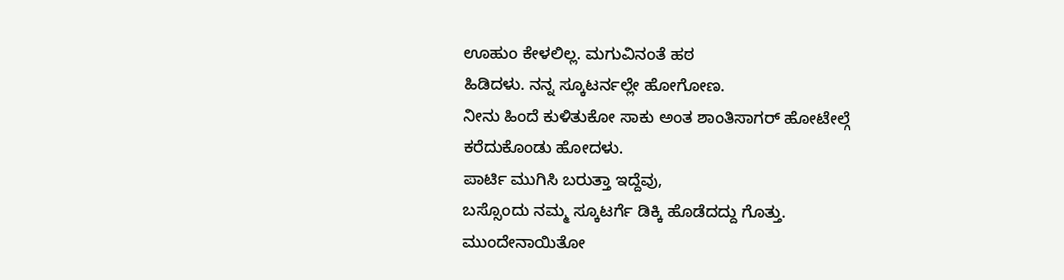ಊಹುಂ ಕೇಳಲಿಲ್ಲ. ಮಗುವಿನಂತೆ ಹಠ
ಹಿಡಿದಳು. ನನ್ನ ಸ್ಕೂಟರ್ನಲ್ಲೇ ಹೋಗೋಣ.
ನೀನು ಹಿಂದೆ ಕುಳಿತುಕೋ ಸಾಕು ಅಂತ ಶಾಂತಿಸಾಗರ್ ಹೋಟೇಲ್ಗೆ
ಕರೆದುಕೊಂಡು ಹೋದಳು.
ಪಾರ್ಟಿ ಮುಗಿಸಿ ಬರುತ್ತಾ ಇದ್ದೆವು,
ಬಸ್ಸೊಂದು ನಮ್ಮ ಸ್ಕೂಟರ್ಗೆ ಡಿಕ್ಕಿ ಹೊಡೆದದ್ದು ಗೊತ್ತು.
ಮುಂದೇನಾಯಿತೋ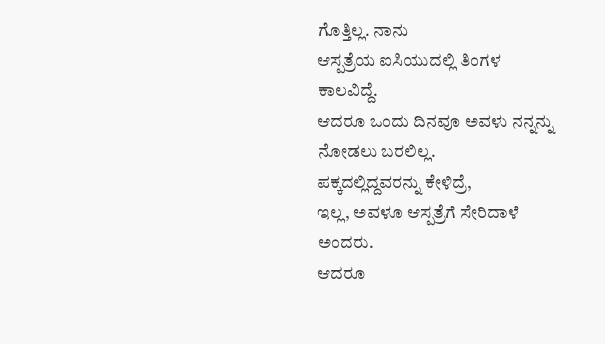ಗೊತ್ತಿಲ್ಲ. ನಾನು
ಆಸ್ಪತ್ರೆಯ ಐಸಿಯುದಲ್ಲಿ ತಿಂಗಳ ಕಾಲವಿದ್ದೆ.
ಆದರೂ ಒಂದು ದಿನವೂ ಅವಳು ನನ್ನನ್ನು ನೋಡಲು ಬರಲಿಲ್ಲ.
ಪಕ್ಕದಲ್ಲಿದ್ದವರನ್ನು ಕೇಳಿದ್ರೆ,
ಇಲ್ಲ, ಅವಳೂ ಆಸ್ಪತ್ರೆಗೆ ಸೇರಿದಾಳೆ ಅಂದರು.
ಆದರೂ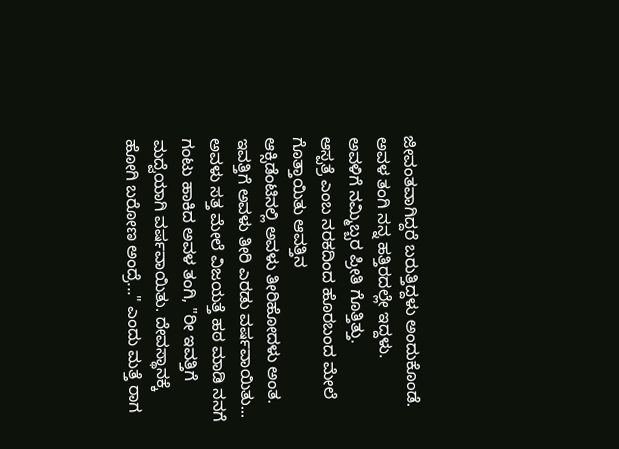ಜೀವಂತವಾಗಿದ್ದರೆ ಬರುತ್ತಿದ್ದಳು ಅಂದುಕೊಂಡೆ.
ಅವಳ ತಂಗಿ ನನ್ನ ಹತ್ತಿರದಲ್ಲೇ ಇದ್ದಳು.
ಅವಳಿಗೆ ನಮ್ಮಿಬ್ಬರ ಪ್ರೀತಿ ಗೊತ್ತಿತ್ತು.
ಆಸ್ಪತ್ರೆ ಎಂಬ ನರಕದಿಂದ ಹೊರಬಂದ ಮೇಲೆ ಗೊತ್ತಾಯಿತು ಆವತ್ತಿನ
ಆಕ್ಸಿಡೆಂಟಿನಲ್ಲಿ ಅವಳು ತೀರಿಹೋದಳು ಅಂತ.
ಇವತ್ತಿಗೆ ಅವಳು ತೀರಿ ಎರಡು ವರ್ಷವಾಯಿತು...
ಅವಳು ಸತ್ತ ಮೇಲೆ ವಿಜಯತ್ತೆ ಹಠ ಮಾಡಿ ನನಗೆ
ಗಂಟು ಹಾಕಿದ ಅವಳ ತಂಗಿ, "ರೀ ಇವತ್ತಿಗೆ
ಮದ್ವೆಯಾಗಿ ವರ್ಷವಾಯಿತು. ದೇವಸ್ಥಾನಕ್ಕೆ
ಹೋಗಿ ಬರೋಣ ಅಂದ್ರೆ..." ಎಂದು ಮತ್ತೆ ರಾಗ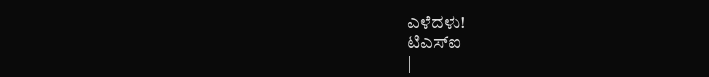ಎಳೆದಳು!
ಟಿಎಸ್ಐ
|